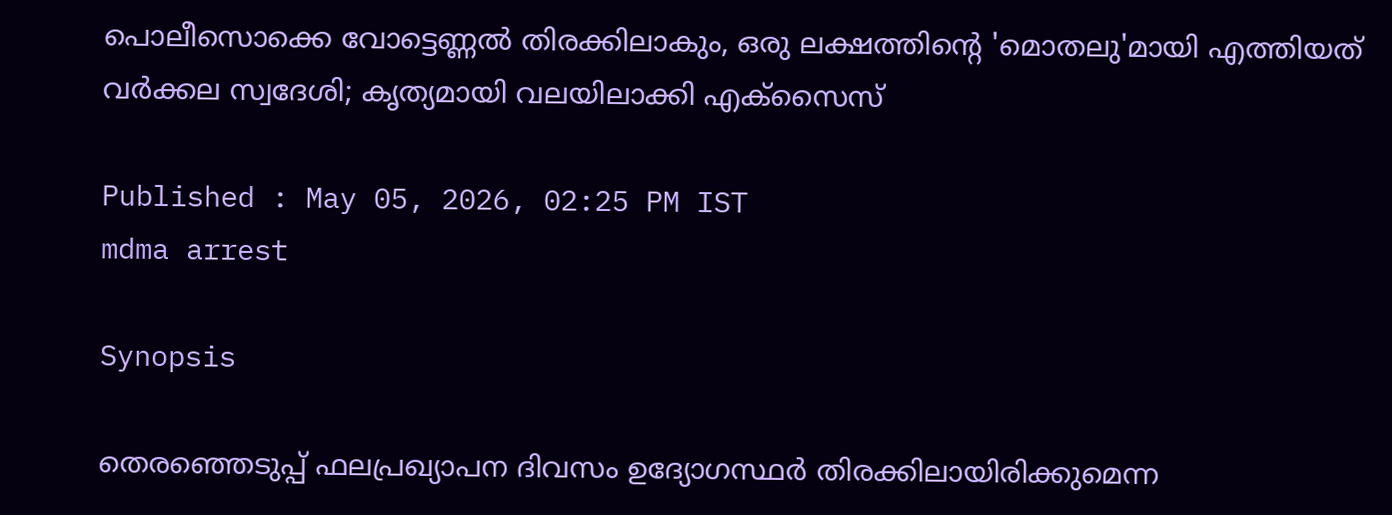പൊലീസൊക്കെ വോട്ടെണ്ണൽ തിരക്കിലാകും, ഒരു ലക്ഷത്തിന്‍റെ 'മൊതലു'മായി എത്തിയത് വർക്കല സ്വദേശി; കൃത്യമായി വലയിലാക്കി എക്സൈസ്

Published : May 05, 2026, 02:25 PM IST
mdma arrest

Synopsis

തെരഞ്ഞെടുപ്പ് ഫലപ്രഖ്യാപന ദിവസം ഉദ്യോഗസ്ഥർ തിരക്കിലായിരിക്കുമെന്ന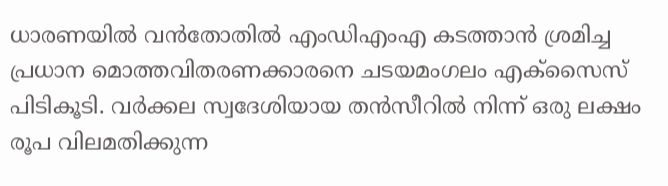ധാരണയിൽ വൻതോതിൽ എംഡിഎംഎ കടത്താൻ ശ്രമിച്ച പ്രധാന മൊത്തവിതരണക്കാരനെ ചടയമംഗലം എക്സൈസ് പിടികൂടി. വർക്കല സ്വദേശിയായ തൻസീറിൽ നിന്ന് ഒരു ലക്ഷം രൂപ വിലമതിക്കുന്ന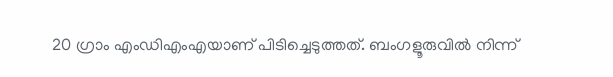20 ഗ്രാം എംഡിഎംഎയാണ് പിടിച്ചെടുത്തത്. ബംഗളൂരുവിൽ നിന്ന്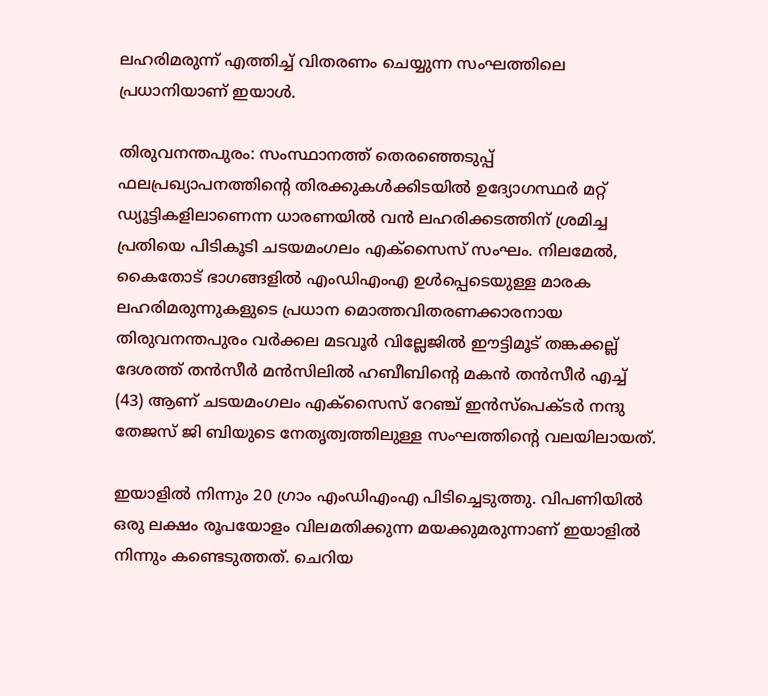ലഹരിമരുന്ന് എത്തിച്ച് വിതരണം ചെയ്യുന്ന സംഘത്തിലെ പ്രധാനിയാണ് ഇയാൾ.

തിരുവനന്തപുരം: സംസ്ഥാനത്ത് തെരഞ്ഞെടുപ്പ് ഫലപ്രഖ്യാപനത്തിന്‍റെ തിരക്കുകൾക്കിടയിൽ ഉദ്യോഗസ്ഥർ മറ്റ് ഡ്യൂട്ടികളിലാണെന്ന ധാരണയിൽ വൻ ലഹരിക്കടത്തിന് ശ്രമിച്ച പ്രതിയെ പിടികൂടി ചടയമംഗലം എക്സൈസ് സംഘം. നിലമേൽ, കൈതോട് ഭാഗങ്ങളിൽ എംഡിഎംഎ ഉൾപ്പെടെയുള്ള മാരക ലഹരിമരുന്നുകളുടെ പ്രധാന മൊത്തവിതരണക്കാരനായ തിരുവനന്തപുരം വർക്കല മടവൂർ വില്ലേജിൽ ഈട്ടിമൂട് തങ്കക്കല്ല് ദേശത്ത് തൻസീർ മൻസിലിൽ ഹബീബിന്‍റെ മകൻ തൻസീർ എച്ച് (43) ആണ് ചടയമംഗലം എക്സൈസ് റേഞ്ച് ഇൻസ്പെക്ടർ നന്ദു തേജസ് ജി ബിയുടെ നേതൃത്വത്തിലുള്ള സംഘത്തിന്‍റെ വലയിലായത്.

ഇയാളിൽ നിന്നും 20 ഗ്രാം എംഡിഎംഎ പിടിച്ചെടുത്തു. വിപണിയിൽ ഒരു ലക്ഷം രൂപയോളം വിലമതിക്കുന്ന മയക്കുമരുന്നാണ് ഇയാളിൽ നിന്നും കണ്ടെടുത്തത്. ചെറിയ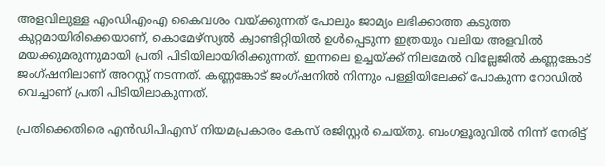അളവിലുള്ള എംഡിഎംഎ കൈവശം വയ്ക്കുന്നത് പോലും ജാമ്യം ലഭിക്കാത്ത കടുത്ത കുറ്റമായിരിക്കെയാണ്, കൊമേഴ്‌സ്യൽ ക്വാണ്ടിറ്റിയിൽ ഉൾപ്പെടുന്ന ഇത്രയും വലിയ അളവിൽ മയക്കുമരുന്നുമായി പ്രതി പിടിയിലായിരിക്കുന്നത്. ഇന്നലെ ഉച്ചയ്ക്ക് നിലമേൽ വില്ലേജിൽ കണ്ണങ്കോട് ജംഗ്ഷനിലാണ് അറസ്റ്റ് നടന്നത്. കണ്ണങ്കോട് ജംഗ്ഷനിൽ നിന്നും പള്ളിയിലേക്ക് പോകുന്ന റോഡിൽ വെച്ചാണ് പ്രതി പിടിയിലാകുന്നത്.

പ്രതിക്കെതിരെ എൻഡിപിഎസ് നിയമപ്രകാരം കേസ് രജിസ്റ്റർ ചെയ്തു. ബംഗളൂരുവിൽ നിന്ന് നേരിട്ട്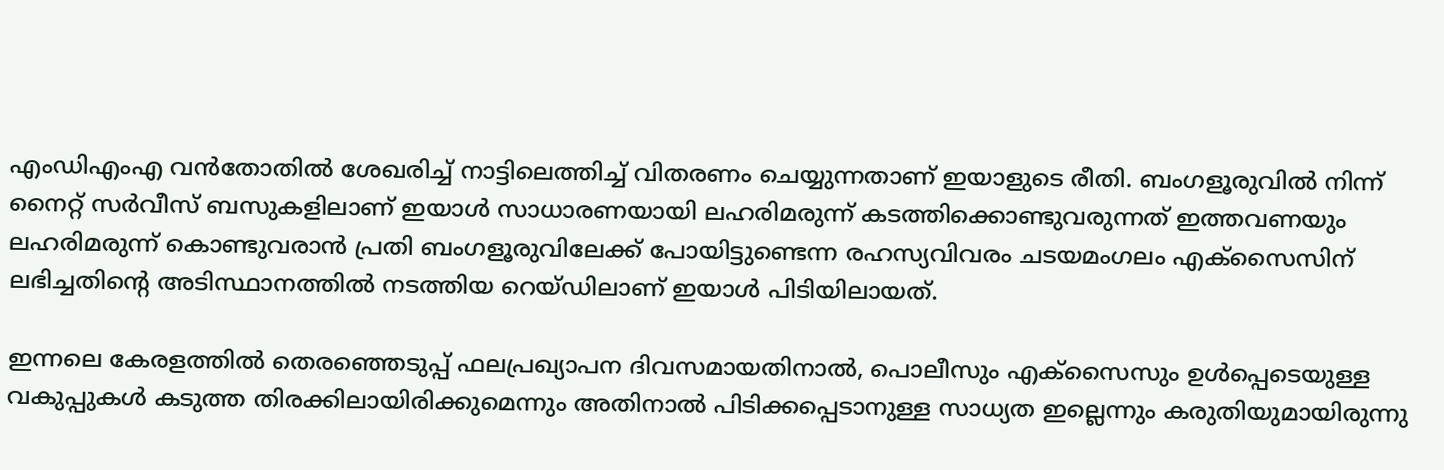എംഡിഎംഎ വൻതോതിൽ ശേഖരിച്ച് നാട്ടിലെത്തിച്ച് വിതരണം ചെയ്യുന്നതാണ് ഇയാളുടെ രീതി. ബംഗളൂരുവിൽ നിന്ന് നൈറ്റ് സർവീസ് ബസുകളിലാണ് ഇയാൾ സാധാരണയായി ലഹരിമരുന്ന് കടത്തിക്കൊണ്ടുവരുന്നത് ഇത്തവണയും ലഹരിമരുന്ന് കൊണ്ടുവരാൻ പ്രതി ബംഗളൂരുവിലേക്ക് പോയിട്ടുണ്ടെന്ന രഹസ്യവിവരം ചടയമംഗലം എക്സൈസിന് ലഭിച്ചതിന്‍റെ അടിസ്ഥാനത്തിൽ നടത്തിയ റെയ്ഡിലാണ് ഇയാൾ പിടിയിലായത്.

ഇന്നലെ കേരളത്തിൽ തെരഞ്ഞെടുപ്പ് ഫലപ്രഖ്യാപന ദിവസമായതിനാൽ, പൊലീസും എക്സൈസും ഉൾപ്പെടെയുള്ള വകുപ്പുകൾ കടുത്ത തിരക്കിലായിരിക്കുമെന്നും അതിനാൽ പിടിക്കപ്പെടാനുള്ള സാധ്യത ഇല്ലെന്നും കരുതിയുമായിരുന്നു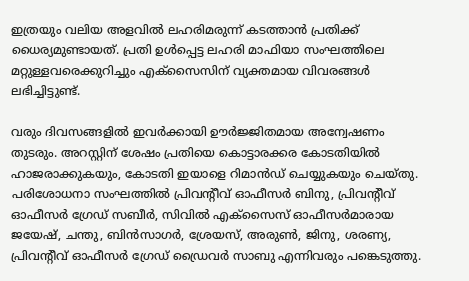ഇത്രയും വലിയ അളവിൽ ലഹരിമരുന്ന് കടത്താൻ പ്രതിക്ക് ധൈര്യമുണ്ടായത്. പ്രതി ഉൾപ്പെട്ട ലഹരി മാഫിയാ സംഘത്തിലെ മറ്റുള്ളവരെക്കുറിച്ചും എക്സൈസിന് വ്യക്തമായ വിവരങ്ങൾ ലഭിച്ചിട്ടുണ്ട്.

വരും ദിവസങ്ങളിൽ ഇവർക്കായി ഊർജ്ജിതമായ അന്വേഷണം തുടരും. അറസ്റ്റിന് ശേഷം പ്രതിയെ കൊട്ടാരക്കര കോടതിയിൽ ഹാജരാക്കുകയും, കോടതി ഇയാളെ റിമാൻഡ് ചെയ്യുകയും ചെയ്തു. പരിശോധനാ സംഘത്തിൽ പ്രിവന്‍റീവ് ഓഫീസർ ബിനു, പ്രിവന്‍റീവ് ഓഫീസർ ഗ്രേഡ് സബീർ, സിവിൽ എക്സൈസ് ഓഫീസർമാരായ ജയേഷ്, ചന്തു, ബിൻസാഗർ, ശ്രേയസ്, അരുൺ, ജിനു, ശരണ്യ, പ്രിവന്റീവ് ഓഫീസർ ഗ്രേഡ് ഡ്രൈവർ സാബു എന്നിവരും പങ്കെടുത്തു.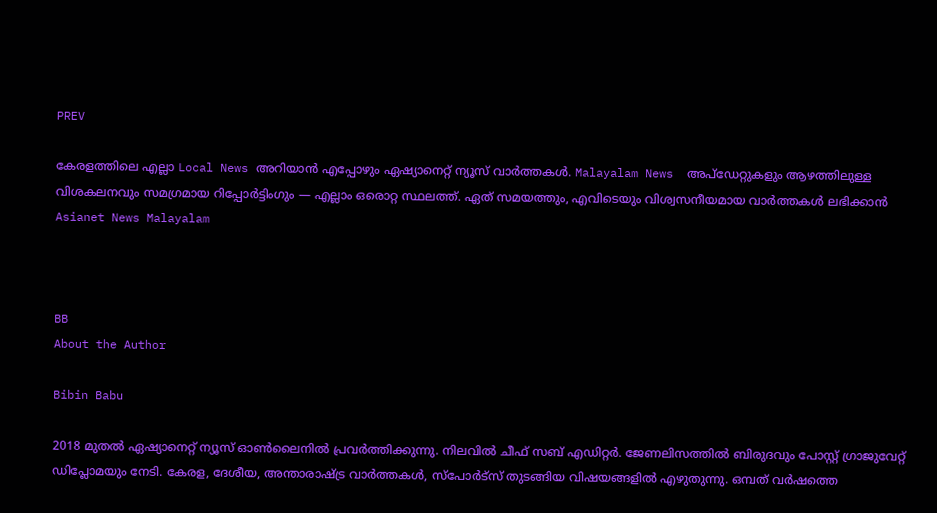PREV

കേരളത്തിലെ എല്ലാ Local News അറിയാൻ എപ്പോഴും ഏഷ്യാനെറ്റ് ന്യൂസ് വാർത്തകൾ. Malayalam News  അപ്‌ഡേറ്റുകളും ആഴത്തിലുള്ള വിശകലനവും സമഗ്രമായ റിപ്പോർട്ടിംഗും — എല്ലാം ഒരൊറ്റ സ്ഥലത്ത്. ഏത് സമയത്തും, എവിടെയും വിശ്വസനീയമായ വാർത്തകൾ ലഭിക്കാൻ Asianet News Malayalam



BB
About the Author

Bibin Babu

2018 മുതല്‍ ഏഷ്യാനെറ്റ് ന്യൂസ് ഓണ്‍ലൈനില്‍ പ്രവര്‍ത്തിക്കുന്നു. നിലവില്‍ ചീഫ് സബ് എഡിറ്റർ. ജേണലിസത്തില്‍ ബിരുദവും പോസ്റ്റ് ഗ്രാജുവേറ്റ് ഡിപ്ലോമയും നേടി. കേരള, ദേശീയ, അന്താരാഷ്ട്ര വാര്‍ത്തകള്‍, സ്പോര്‍ട്സ് തുടങ്ങിയ വിഷയങ്ങളില്‍ എഴുതുന്നു. ഒമ്പത് വര്‍ഷത്തെ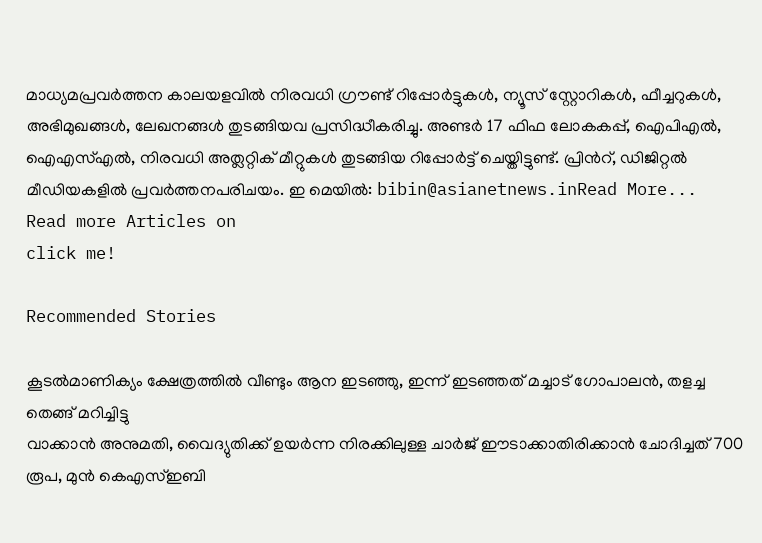മാധ്യമപ്രവര്‍ത്തന കാലയളവില്‍ നിരവധി ഗ്രൗണ്ട് റിപ്പോര്‍ട്ടുകള്‍, ന്യൂസ് സ്റ്റോറികള്‍, ഫീച്ചറുകള്‍, അഭിമുഖങ്ങള്‍, ലേഖനങ്ങള്‍ തുടങ്ങിയവ പ്രസിദ്ധീകരിച്ചു. അണ്ടര്‍ 17 ഫിഫ ലോകകപ്പ്, ഐപിഎൽ, ഐഎസ്എൽ, നിരവധി അത്ലറ്റിക് മീറ്റുകൾ തുടങ്ങിയ റിപ്പോര്‍ട്ട് ചെയ്തിട്ടുണ്ട്. പ്രിന്‍റ്, ഡിജിറ്റല്‍ മീഡിയകളില്‍ പ്രവര്‍ത്തനപരിചയം. ഇ മെയില്‍: bibin@asianetnews.inRead More...
Read more Articles on
click me!

Recommended Stories

കൂടൽമാണിക്യം ക്ഷേത്രത്തിൽ വീണ്ടും ആന ഇടഞ്ഞു, ഇന്ന് ഇടഞ്ഞത് മച്ചാട് ഗോപാലൻ, തളച്ച തെങ്ങ് മറിച്ചിട്ടു
വാക്കാൻ അനുമതി, വൈദ്യുതിക്ക് ഉയര്‍ന്ന നിരക്കിലുള്ള ചാര്‍ജ് ഈടാക്കാതിരിക്കാന്‍ ചോദിച്ചത് 700 രൂപ, മുന്‍ കെഎസ്ഇബി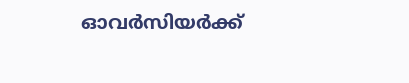ഓവര്‍സിയര്‍ക്ക്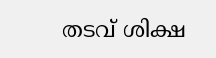തടവ് ശിക്ഷ